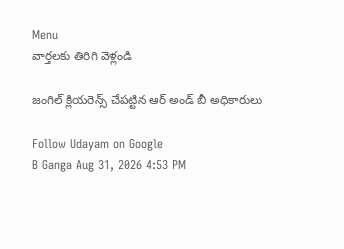Menu
వార్తలకు తిరిగి వెళ్లండి

జంగిల్ క్లియరెన్స్ చేపట్టిన ఆర్ అండ్ బీ అధికారులు

Follow Udayam on Google
B Ganga Aug 31, 2026 4:53 PM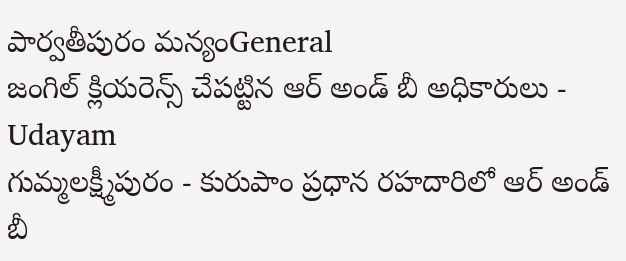పార్వతీపురం మన్యంGeneral
జంగిల్ క్లియరెన్స్ చేపట్టిన ఆర్ అండ్ బీ అధికారులు - Udayam
గుమ్మలక్ష్మీపురం - కురుపాం ప్రధాన రహదారిలో ఆర్ అండ్ బీ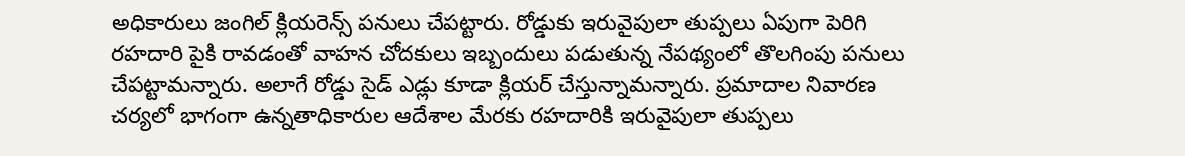అధికారులు జంగిల్ క్లియరెన్స్ పనులు చేపట్టారు. రోడ్డుకు ఇరువైపులా తుప్పలు ఏపుగా పెరిగి రహదారి పైకి రావడంతో వాహన చోదకులు ఇబ్బందులు పడుతున్న నేపథ్యంలో తొలగింపు పనులు చేపట్టామన్నారు. అలాగే రోడ్డు సైడ్ ఎడ్లు కూడా క్లియర్ చేస్తున్నామన్నారు. ప్రమాదాల నివారణ చర్యలో భాగంగా ఉన్నతాధికారుల ఆదేశాల మేరకు రహదారికి ఇరువైపులా తుప్పలు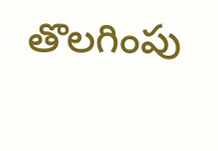తొలగింపు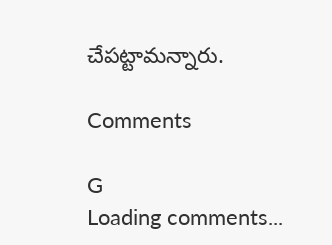చేపట్టామన్నారు.

Comments

G
Loading comments...